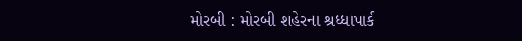મોરબી : મોરબી શહેરના શ્રધ્ધાપાર્ક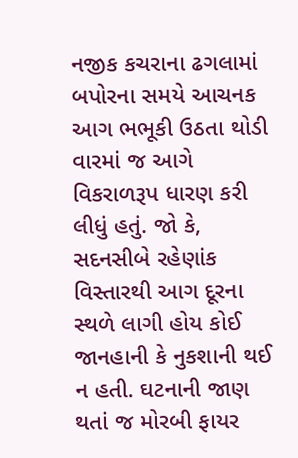નજીક કચરાના ઢગલામાં બપોરના સમયે આચનક આગ ભભૂકી ઉઠતા થોડી વારમાં જ આગે વિકરાળરૂપ ધારણ કરી લીધું હતું. જો કે, સદનસીબે રહેણાંક વિસ્તારથી આગ દૂરના સ્થળે લાગી હોય કોઈ જાનહાની કે નુકશાની થઈ ન હતી. ઘટનાની જાણ થતાં જ મોરબી ફાયર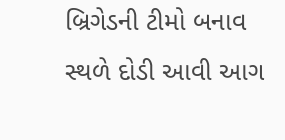બ્રિગેડની ટીમો બનાવ સ્થળે દોડી આવી આગ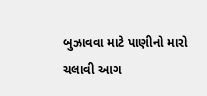બુઝાવવા માટે પાણીનો મારો ચલાવી આગ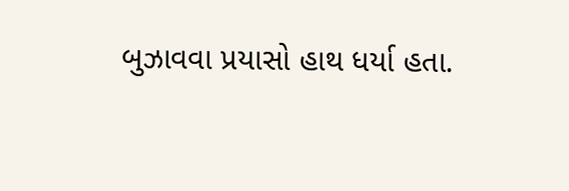બુઝાવવા પ્રયાસો હાથ ધર્યા હતા.